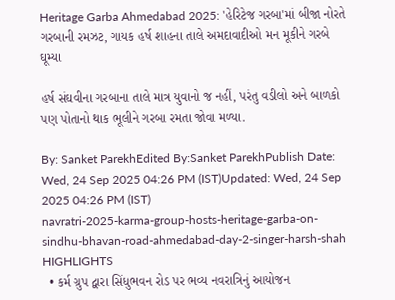Heritage Garba Ahmedabad 2025: 'હેરિટેજ ગરબા'માં બીજા નોરતે ગરબાની રમઝટ, ગાયક હર્ષ શાહના તાલે અમદાવાદીઓ મન મૂકીને ગરબે ઘૂમ્યા

હર્ષ સંઘવીના ગરબાના તાલે માત્ર યુવાનો જ નહીં, પરંતુ વડીલો અને બાળકો પણ પોતાનો થાક ભૂલીને ગરબા રમતા જોવા મળ્યા.

By: Sanket ParekhEdited By:Sanket ParekhPublish Date: Wed, 24 Sep 2025 04:26 PM (IST)Updated: Wed, 24 Sep 2025 04:26 PM (IST)
navratri-2025-karma-group-hosts-heritage-garba-on-sindhu-bhavan-road-ahmedabad-day-2-singer-harsh-shah
HIGHLIGHTS
  • કર્મ ગ્રુપ દ્વારા સિંધુભવન રોડ પર ભવ્ય નવરાત્રિનું આયોજન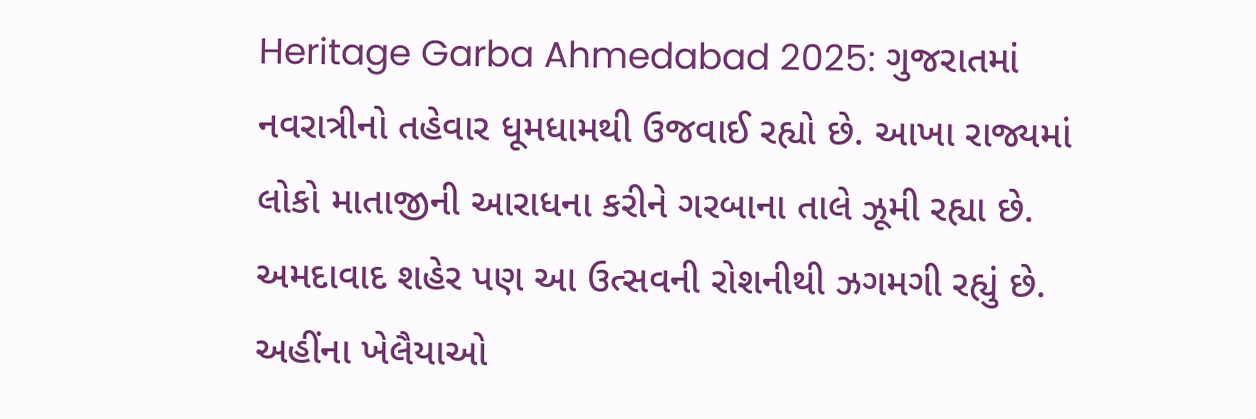Heritage Garba Ahmedabad 2025: ગુજરાતમાં નવરાત્રીનો તહેવાર ધૂમધામથી ઉજવાઈ રહ્યો છે. આખા રાજ્યમાં લોકો માતાજીની આરાધના કરીને ગરબાના તાલે ઝૂમી રહ્યા છે. અમદાવાદ શહેર પણ આ ઉત્સવની રોશનીથી ઝગમગી રહ્યું છે. અહીંના ખેલૈયાઓ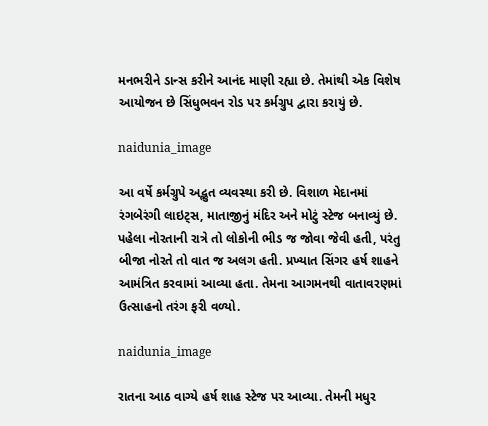મનભરીને ડાન્સ કરીને આનંદ માણી રહ્યા છે. તેમાંથી એક વિશેષ આયોજન છે સિંધુભવન રોડ પર કર્મગ્રુપ દ્વારા કરાયું છે.

naidunia_image

આ વર્ષે કર્મગ્રુપે અદ્ભુત વ્યવસ્થા કરી છે. વિશાળ મેદાનમાં રંગબેરંગી લાઇટ્સ, માતાજીનું મંદિર અને મોટું સ્ટેજ બનાવ્યું છે. પહેલા નોરતાની રાત્રે તો લોકોની ભીડ જ જોવા જેવી હતી, પરંતુ બીજા નોરતે તો વાત જ અલગ હતી. પ્રખ્યાત સિંગર હર્ષ શાહને આમંત્રિત કરવામાં આવ્યા હતા. તેમના આગમનથી વાતાવરણમાં ઉત્સાહનો તરંગ ફરી વળ્યો.

naidunia_image

રાતના આઠ વાગ્યે હર્ષ શાહ સ્ટેજ પર આવ્યા. તેમની મધુર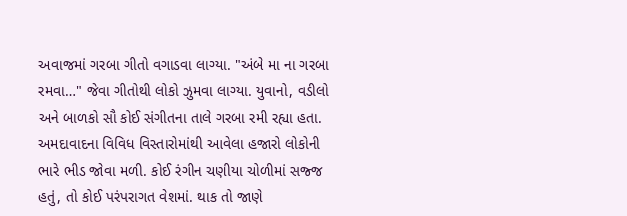અવાજમાં ગરબા ગીતો વગાડવા લાગ્યા. "અંબે મા ના ગરબા રમવા…" જેવા ગીતોથી લોકો ઝુમવા લાગ્યા. યુવાનો, વડીલો અને બાળકો સૌ કોઈ સંગીતના તાલે ગરબા રમી રહ્યા હતા. અમદાવાદના વિવિધ વિસ્તારોમાંથી આવેલા હજારો લોકોની ભારે ભીડ જોવા મળી. કોઈ રંગીન ચણીયા ચોળીમાં સજ્જ હતું, તો કોઈ પરંપરાગત વેશમાં. થાક તો જાણે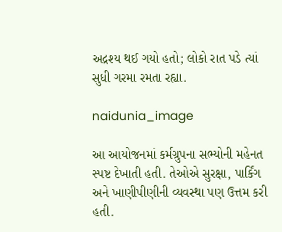અદ્રશ્ય થઈ ગયો હતો; લોકો રાત પડે ત્યાં સુધી ગરમા રમતા રહ્યા.

naidunia_image

આ આયોજનમાં કર્મગ્રુપના સભ્યોની મહેનત સ્પષ્ટ દેખાતી હતી. તેઓએ સુરક્ષા, પાર્કિંગ અને ખાણીપીણીની વ્યવસ્થા પણ ઉત્તમ કરી હતી.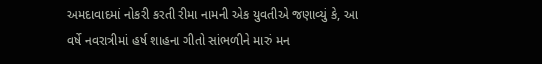અમદાવાદમાં નોકરી કરતી રીમા નામની એક યુવતીએ જણાવ્યું કે, આ વર્ષે નવરાત્રીમાં હર્ષ શાહના ગીતો સાંભળીને મારું મન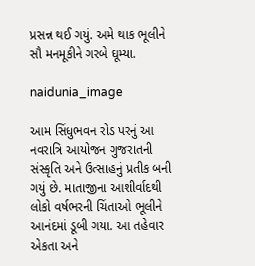પ્રસન્ન થઈ ગયું. અમે થાક ભૂલીને સૌ મનમૂકીને ગરબે ઘૂમ્યા.

naidunia_image

આમ સિંધુભવન રોડ પરનું આ નવરાત્રિ આયોજન ગુજરાતની સંસ્કૃતિ અને ઉત્સાહનું પ્રતીક બની ગયું છે. માતાજીના આશીર્વાદથી લોકો વર્ષભરની ચિંતાઓ ભૂલીને આનંદમાં ડૂબી ગયા. આ તહેવાર એકતા અને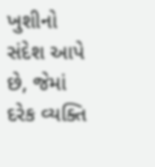ખુશીનો સંદેશ આપે છે, જેમાં દરેક વ્યક્તિ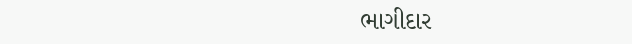ભાગીદાર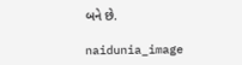બને છે.

naidunia_image